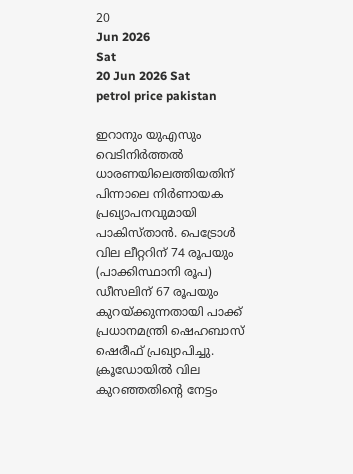20
Jun 2026
Sat
20 Jun 2026 Sat
petrol price pakistan

ഇറാനും യുഎസും വെടിനിര്‍ത്തല്‍ ധാരണയിലെത്തിയതിന് പിന്നാലെ നിര്‍ണായക പ്രഖ്യാപനവുമായി പാകിസ്താന്‍. പെട്രോള്‍ വില ലീറ്ററിന് 74 രൂപയും (പാക്കിസ്ഥാനി രൂപ) ഡീസലിന് 67 രൂപയും കുറയ്ക്കുന്നതായി പാക്ക് പ്രധാനമന്ത്രി ഷെഹബാസ് ഷെരീഫ് പ്രഖ്യാപിച്ചു. ക്രൂഡോയില്‍ വില കുറഞ്ഞതിന്റെ നേട്ടം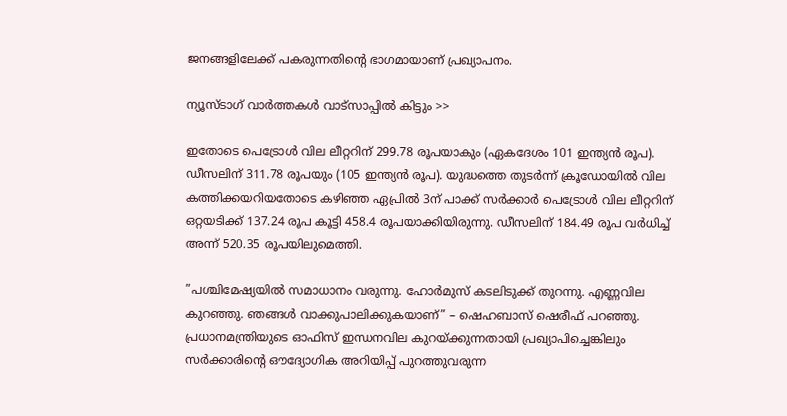ജനങ്ങളിലേക്ക് പകരുന്നതിന്റെ ഭാഗമായാണ് പ്രഖ്യാപനം.

ന്യൂസ്ടാഗ് വാര്‍ത്തകള്‍ വാട്‌സാപ്പില്‍ കിട്ടും >>

ഇതോടെ പെട്രോള്‍ വില ലീറ്ററിന് 299.78 രൂപയാകും (ഏകദേശം 101 ഇന്ത്യന്‍ രൂപ). ഡീസലിന് 311.78 രൂപയും (105 ഇന്ത്യന്‍ രൂപ). യുദ്ധത്തെ തുടര്‍ന്ന് ക്രൂഡോയില്‍ വില കത്തിക്കയറിയതോടെ കഴിഞ്ഞ ഏപ്രില്‍ 3ന് പാക്ക് സര്‍ക്കാര്‍ പെട്രോള്‍ വില ലീറ്ററിന് ഒറ്റയടിക്ക് 137.24 രൂപ കൂട്ടി 458.4 രൂപയാക്കിയിരുന്നു. ഡീസലിന് 184.49 രൂപ വര്‍ധിച്ച് അന്ന് 520.35 രൂപയിലുമെത്തി.

”പശ്ചിമേഷ്യയില്‍ സമാധാനം വരുന്നു. ഹോര്‍മുസ് കടലിടുക്ക് തുറന്നു. എണ്ണവില കുറഞ്ഞു. ഞങ്ങള്‍ വാക്കുപാലിക്കുകയാണ്” – ഷെഹബാസ് ഷെരീഫ് പറഞ്ഞു. പ്രധാനമന്ത്രിയുടെ ഓഫിസ് ഇന്ധനവില കുറയ്ക്കുന്നതായി പ്രഖ്യാപിച്ചെങ്കിലും സര്‍ക്കാരിന്റെ ഔദ്യോഗിക അറിയിപ്പ് പുറത്തുവരുന്ന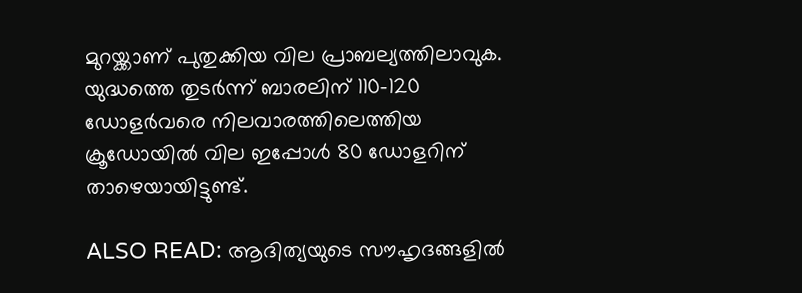മുറയ്ക്കാണ് പുതുക്കിയ വില പ്രാബല്യത്തിലാവുക. യുദ്ധത്തെ തുടര്‍ന്ന് ബാരലിന് 110-120 ഡോളര്‍വരെ നിലവാരത്തിലെത്തിയ ക്രൂഡോയില്‍ വില ഇപ്പോള്‍ 80 ഡോളറിന് താഴെയായിട്ടുണ്ട്.

ALSO READ: ആദിത്യയുടെ സൗഹൃദങ്ങളില്‍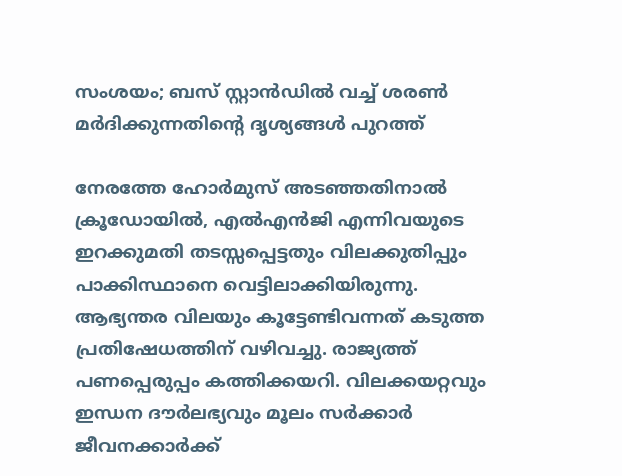സംശയം; ബസ് സ്റ്റാന്‍ഡില്‍ വച്ച് ശരണ്‍ മര്‍ദിക്കുന്നതിന്റെ ദൃശ്യങ്ങള്‍ പുറത്ത്

നേരത്തേ ഹോര്‍മുസ് അടഞ്ഞതിനാല്‍ ക്രൂഡോയില്‍, എല്‍എന്‍ജി എന്നിവയുടെ ഇറക്കുമതി തടസ്സപ്പെട്ടതും വിലക്കുതിപ്പും പാക്കിസ്ഥാനെ വെട്ടിലാക്കിയിരുന്നു. ആഭ്യന്തര വിലയും കൂട്ടേണ്ടിവന്നത് കടുത്ത പ്രതിഷേധത്തിന് വഴിവച്ചു. രാജ്യത്ത് പണപ്പെരുപ്പം കത്തിക്കയറി. വിലക്കയറ്റവും ഇന്ധന ദൗര്‍ലഭ്യവും മൂലം സര്‍ക്കാര്‍ ജീവനക്കാര്‍ക്ക്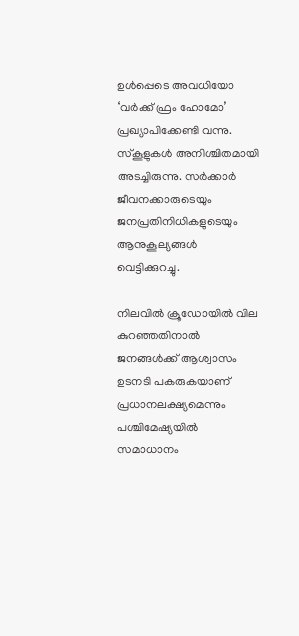ഉള്‍പ്പെടെ അവധിയോ ‘വര്‍ക്ക് ഫ്രം ഹോമോ’ പ്രഖ്യാപിക്കേണ്ടി വന്നു. സ്‌കൂളുകള്‍ അനിശ്ചിതമായി അടച്ചിരുന്നു. സര്‍ക്കാര്‍ ജീവനക്കാരുടെയും ജനപ്രതിനിധികളുടെയും ആനുകൂല്യങ്ങള്‍ വെട്ടിക്കുറച്ചു.

നിലവില്‍ ക്രൂഡോയില്‍ വില കുറഞ്ഞതിനാല്‍ ജനങ്ങള്‍ക്ക് ആശ്വാസം ഉടനടി പകരുകയാണ് പ്രധാനലക്ഷ്യമെന്നും പശ്ചിമേഷ്യയില്‍ സമാധാനം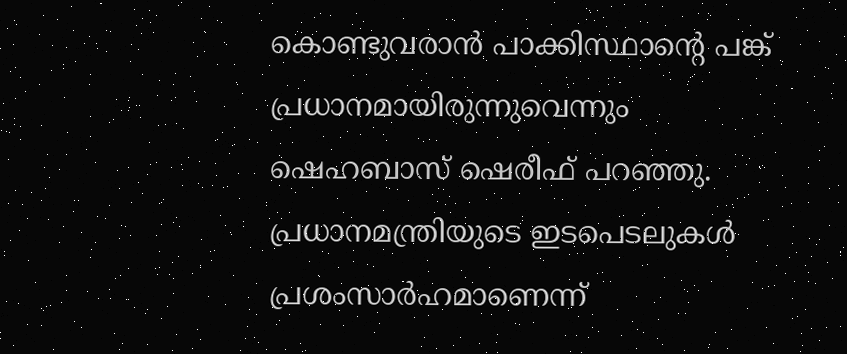കൊണ്ടുവരാന്‍ പാക്കിസ്ഥാന്റെ പങ്ക് പ്രധാനമായിരുന്നുവെന്നും ഷെഹബാസ് ഷെരീഫ് പറഞ്ഞു. പ്രധാനമന്ത്രിയുടെ ഇടപെടലുകള്‍ പ്രശംസാര്‍ഹമാണെന്ന്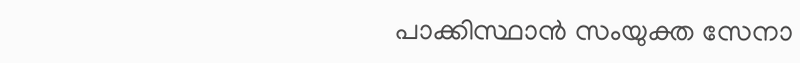പാക്കിസ്ഥാന്‍ സംയുക്ത സേനാ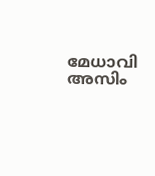മേധാവി അസിം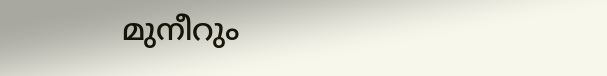മുനീറും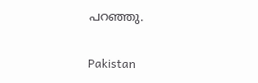പറഞ്ഞു.

Pakistan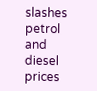slashes petrol and diesel prices